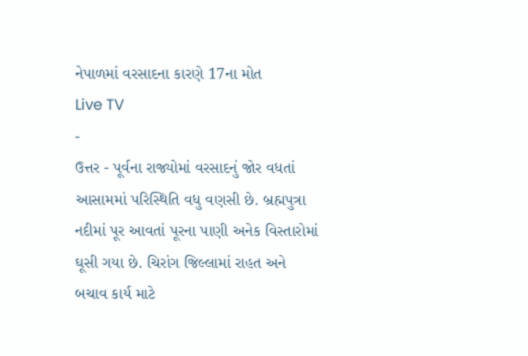નેપાળમાં વરસાદના કારણે 17ના મોત
Live TV
-
ઉત્તર - પૂર્વના રાજ્યોમાં વરસાદનું જોર વધતાં આસામમાં પરિસ્થિતિ વધુ વણસી છે. બ્રહ્મપુત્રા નદીમાં પૂર આવતાં પૂરના પાણી અનેક વિસ્તારોમાં ઘૂસી ગયા છે. ચિરાંગ જિલ્લામાં રાહત અને બચાવ કાર્ય માટે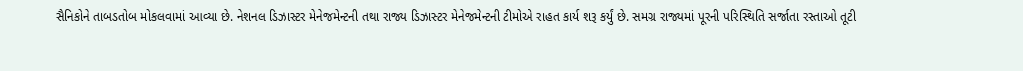સૈનિકોને તાબડતોબ મોકલવામાં આવ્યા છે. નેશનલ ડિઝાસ્ટર મેનેજમેન્ટની તથા રાજ્ય ડિઝાસ્ટર મેનેજમેન્ટની ટીમોએ રાહત કાર્ય શરૂ કર્યું છે. સમગ્ર રાજ્યમાં પૂરની પરિસ્થિતિ સર્જાતા રસ્તાઓ તૂટી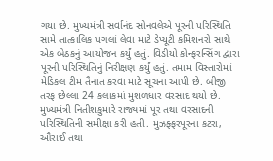ગયા છે. મુખ્યમંત્રી સર્વાનંદ સોનવલેએ પૂરની પરિસ્થિતિ સામે તાત્કાલિક પગલાં લેવા માટે ડેપ્યૂટી કમિશનરો સાથે એક બેઠકનું આયોજન કર્યું હતું. વિડીયો કોન્ફરન્સિંગ દ્વારા પૂરની પરિસ્થિતિનું નિરીક્ષણ કર્યું હતું. તમામ વિસ્તારોમાં મેડિકલ ટીમ તૈનાત કરવા માટે સૂચના આપી છે. બીજી તરફ છેલ્લા 24 કલાકમાં મુશળધાર વરસાદ થયો છે. મુખ્યમંત્રી નિતીશકુમારે રાજ્યમાં પૂર તથા વરસાદની પરિસ્થિતિની સમીક્ષા કરી હતી. મુઝફ્ફરપૂરના કટરા, ઔરાઈ તથા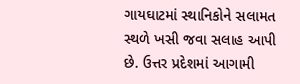ગાયઘાટમાં સ્થાનિકોને સલામત સ્થળે ખસી જવા સલાહ આપી છે. ઉત્તર પ્રદેશમાં આગામી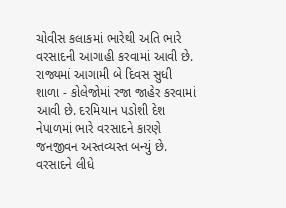ચોવીસ કલાકમાં ભારેથી અતિ ભારે વરસાદની આગાહી કરવામાં આવી છે. રાજ્યમાં આગામી બે દિવસ સુધી શાળા - કોલેજોમાં રજા જાહેર કરવામાં આવી છે. દરમિયાન પડોશી દેશ નેપાળમાં ભારે વરસાદને કારણે જનજીવન અસ્તવ્યસ્ત બન્યું છે. વરસાદને લીધે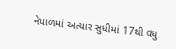નેપાળમાં અત્યાર સુધીમાં 17થી વધુ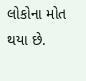લોકોના મોત થયા છે.